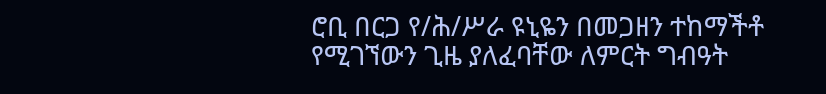ሮቢ በርጋ የ/ሕ/ሥራ ዩኒዬን በመጋዘን ተከማችቶ የሚገኘውን ጊዜ ያለፈባቸው ለምርት ግብዓት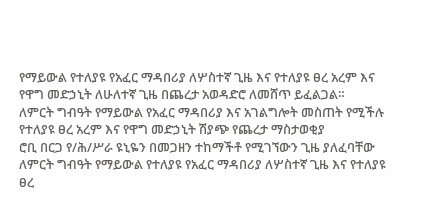የማይውል የተለያዩ የአፈር ማዳበሪያ ለሦስተኛ ጊዜ እና የተለያዩ ፀረ አረም እና የዋግ መድኃኒት ለሁለተኛ ጊዜ በጨረታ አወዳድሮ ለመሸጥ ይፈልጋል።
ለምርት ግብዓት የማይውል የአፈር ማዳበሪያ እና አገልግሎት መስጠት የሚችሉ የተለያዩ ፀረ አረም እና የዋግ መድኃኒት ሽያጭ የጨረታ ማስታወቂያ
ሮቢ በርጋ የ/ሕ/ሥራ ዩኒዬን በመጋዘን ተከማችቶ የሚገኘውን ጊዜ ያለፈባቸው ለምርት ግብዓት የማይውል የተለያዩ የአፈር ማዳበሪያ ለሦስተኛ ጊዜ እና የተለያዩ ፀረ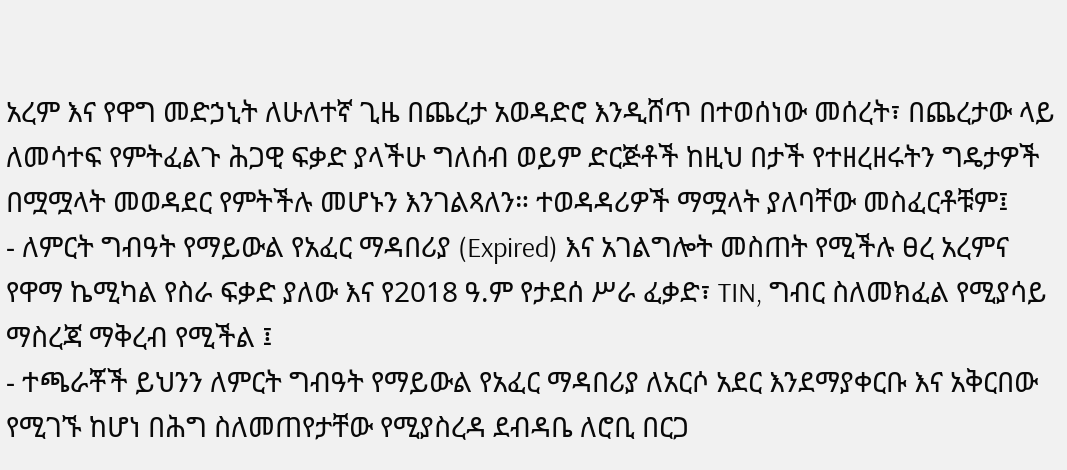አረም እና የዋግ መድኃኒት ለሁለተኛ ጊዜ በጨረታ አወዳድሮ እንዲሸጥ በተወሰነው መሰረት፣ በጨረታው ላይ ለመሳተፍ የምትፈልጉ ሕጋዊ ፍቃድ ያላችሁ ግለሰብ ወይም ድርጅቶች ከዚህ በታች የተዘረዘሩትን ግዴታዎች በሟሟላት መወዳደር የምትችሉ መሆኑን እንገልጻለን። ተወዳዳሪዎች ማሟላት ያለባቸው መስፈርቶቹም፤
- ለምርት ግብዓት የማይውል የአፈር ማዳበሪያ (Expired) እና አገልግሎት መስጠት የሚችሉ ፀረ አረምና የዋማ ኬሚካል የስራ ፍቃድ ያለው እና የ2018 ዓ.ም የታደሰ ሥራ ፈቃድ፣ TIN, ግብር ስለመክፈል የሚያሳይ ማስረጃ ማቅረብ የሚችል ፤
- ተጫራቾች ይህንን ለምርት ግብዓት የማይውል የአፈር ማዳበሪያ ለአርሶ አደር እንደማያቀርቡ እና አቅርበው የሚገኙ ከሆነ በሕግ ስለመጠየታቸው የሚያስረዳ ደብዳቤ ለሮቢ በርጋ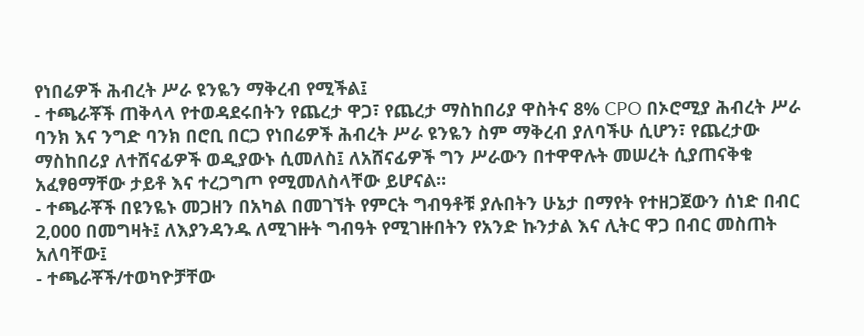የነበሬዎች ሕብረት ሥራ ዩንዬን ማቅረብ የሚችል፤
- ተጫራቾች ጠቅላላ የተወዳደሩበትን የጨረታ ዋጋ፣ የጨረታ ማስከበሪያ ዋስትና 8% CPO በኦሮሚያ ሕብረት ሥራ ባንክ እና ንግድ ባንክ በሮቢ በርጋ የነበሬዎች ሕብረት ሥራ ዩንዬን ስም ማቅረብ ያለባችሁ ሲሆን፣ የጨረታው ማስከበሪያ ለተሸናፊዎች ወዲያውኑ ሲመለስ፤ ለአሸናፊዎች ግን ሥራውን በተዋዋሉት መሠረት ሲያጠናቅቁ አፈፃፀማቸው ታይቶ እና ተረጋግጦ የሚመለስላቸው ይሆናል።
- ተጫራቾች በዩንዬኑ መጋዘን በአካል በመገኘት የምርት ግብዓቶቹ ያሉበትን ሁኔታ በማየት የተዘጋጀውን ሰነድ በብር 2,000 በመግዛት፤ ለእያንዳንዱ ለሚገዙት ግብዓት የሚገዙበትን የአንድ ኩንታል እና ሊትር ዋጋ በብር መስጠት አለባቸው፤
- ተጫራቾች/ተወካዮቻቸው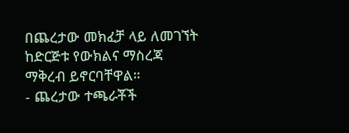በጨረታው መክፈቻ ላይ ለመገኘት ከድርጅቱ የውክልና ማስረጃ ማቅረብ ይኖርባቸዋል።
- ጨረታው ተጫራቾች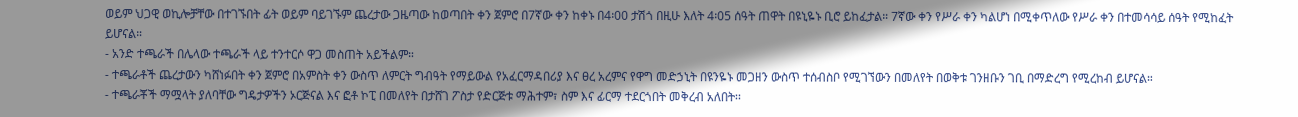ወይም ህጋዊ ወኪሎቻቸው በተገኙበት ፊት ወይም ባይገኙም ጨረታው ጋዜጣው ከወጣበት ቀን ጀምሮ በ7ኛው ቀን ከቀኑ በ4፡00 ታሽጎ በዚሁ እለት 4፡05 ሰዓት ጠዋት በዩኒዬኑ ቢሮ ይከፈታል። 7ኛው ቀን የሥራ ቀን ካልሆነ በሚቀጥለው የሥራ ቀን በተመሳሳይ ሰዓት የሚከፈት ይሆናል።
- አንድ ተጫራች በሌላው ተጫራች ላይ ተንተርሶ ዋጋ መስጠት አይችልም።
- ተጫራቶች ጨረታውን ካሸነፉበት ቀን ጀምሮ በአምስት ቀን ውስጥ ለምርት ግብዓት የማይውል የአፈርማዳበሪያ እና ፀረ አረምና የዋግ መድኃኒት በዩንዬኑ መጋዘን ውስጥ ተሰብስቦ የሚገኘውን በመለየት በወቅቱ ገንዘቡን ገቢ በማድረግ የሚረከብ ይሆናል።
- ተጫራቾች ማሟላት ያለባቸው ግዴታዎችን ኦርጅናል እና ፎቶ ኮፒ በመለየት በታሸገ ፖስታ የድርጅቱ ማሕተም፣ ስም እና ፊርማ ተደርጎበት መቅረብ አለበት፡፡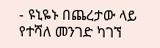- ዩኒዬኑ በጨረታው ላይ የተሻለ መንገድ ካገኘ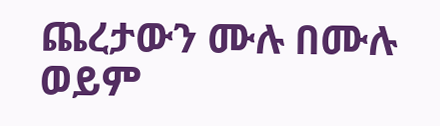ጨረታውን ሙሉ በሙሉ ወይም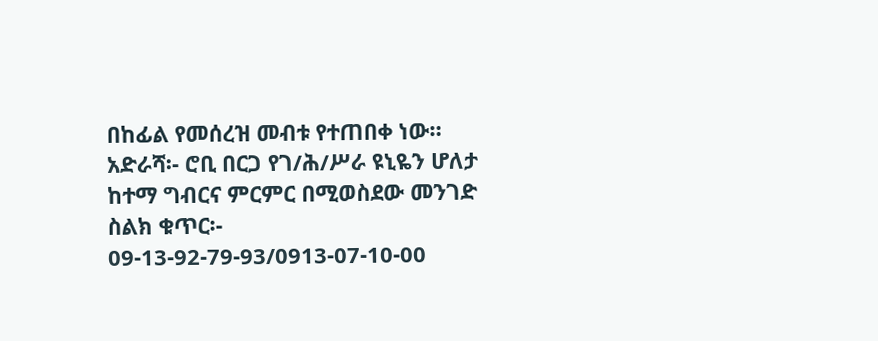በከፊል የመሰረዝ መብቱ የተጠበቀ ነው።
አድራሻ፡- ሮቢ በርጋ የገ/ሕ/ሥራ ዩኒዬን ሆለታ ከተማ ግብርና ምርምር በሚወስደው መንገድ
ስልክ ቁጥር፡- 09-13-92-79-93/0913-07-10-00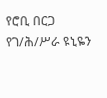የሮቢ በርጋ የገ/ሕ/ሥራ ዩኒዬን